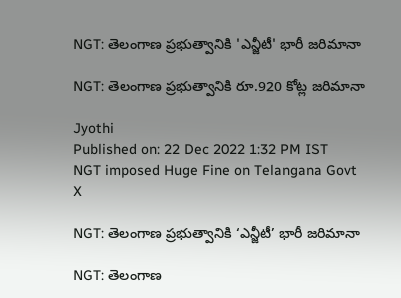NGT: తెలంగాణ ప్రభుత్వానికి 'ఎన్జీటీ' భారీ జరిమానా

NGT: తెలంగాణ ప్రభుత్వానికి రూ.920 కోట్ల జరిమానా

Jyothi
Published on: 22 Dec 2022 1:32 PM IST
NGT imposed Huge Fine on Telangana Govt
X

NGT: తెలంగాణ ప్రభుత్వానికి ‘ఎన్జీటీ’ భారీ జరిమానా

NGT: తెలంగాణ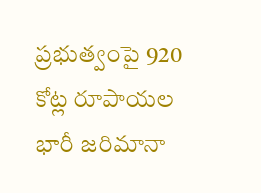ప్రభుత్వంపై 920 కోట్ల రూపాయల భారీ జరిమానా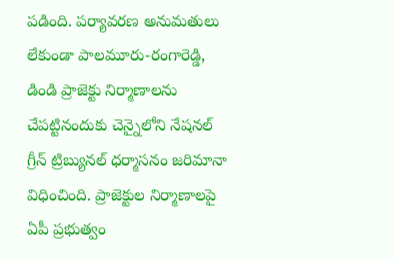పడింది. పర్యావరణ అనుమతులు లేకుండా పాలమూరు-రంగారెడ్డి, డిండి ప్రాజెక్టు నిర్మాణాలను చేపట్టినందుకు చెన్నైలోని నేషనల్ గ్రీన్ ట్రిబ్యునల్ ధర్మాసనం జరిమానా విధించింది. ప్రాజెక్టుల నిర్మాణాలపై ఏపీ ప్రభుత్వం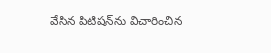వేసిన పిటిషన్‌ను విచారించిన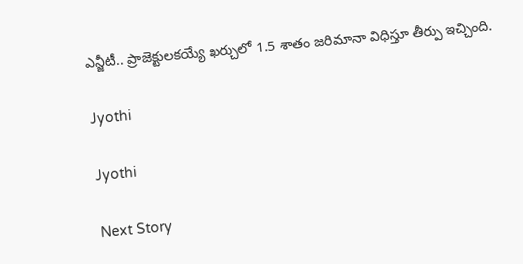ఎన్జీటీ.. ప్రాజెక్టులకయ్యే ఖర్చులో 1.5 శాతం జరిమానా విధిస్తూ తీర్పు ఇచ్చింది.

Jyothi

Jyothi

Next Story